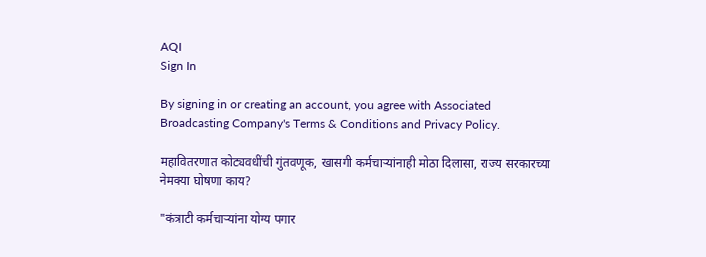AQI
Sign In

By signing in or creating an account, you agree with Associated Broadcasting Company's Terms & Conditions and Privacy Policy.

महावितरणात कोट्यवधींची गुंतवणूक, खासगी कर्मचाऱ्यांनाही मोठा दिलासा, राज्य सरकारच्या नेमक्या घोषणा काय?

"कंत्राटी कर्मचाऱ्यांना योग्य पगार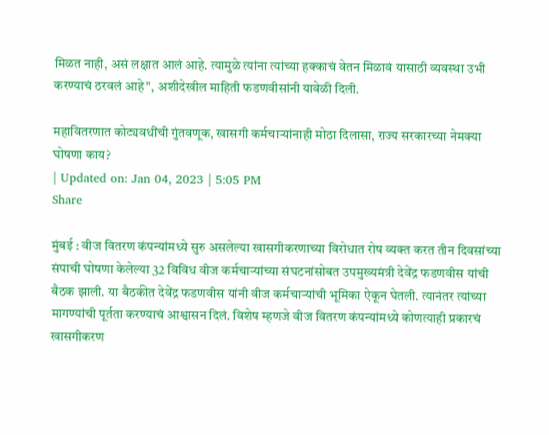मिळत नाही, असं लक्षात आलं आहे. त्यामुळे त्यांना त्यांच्या हक्काचं वेतन मिळावं यासाठी व्यवस्था उभी करण्याचं ठरवलं आहे", अशीदेखील माहिती फडणवीसांनी यावेळी दिली.

महावितरणात कोट्यवधींची गुंतवणूक, खासगी कर्मचाऱ्यांनाही मोठा दिलासा, राज्य सरकारच्या नेमक्या घोषणा काय?
| Updated on: Jan 04, 2023 | 5:05 PM
Share

मुंबई : वीज वितरण कंपन्यांमध्ये सुरु असलेल्या खासगीकरणाच्या विरोधात रोष व्यक्त करत तीन दिवसांच्या संपाची घोषणा केलेल्या 32 विविध वीज कर्मचाऱ्यांच्या संघटनांसोबत उपमुख्यमंत्री देवेंद्र फडणवीस यांची बैठक झाली. या बैठकीत देवेंद्र फडणवीस यांनी वीज कर्मचाऱ्यांची भूमिका ऐकून घेतली. त्यानंतर त्यांच्या मागण्यांची पूर्तता करण्याचं आश्वासन दिलं. विशेष म्हणजे वीज वितरण कंपन्यांमध्ये कोणत्याही प्रकारचं खासगीकरण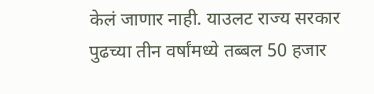केलं जाणार नाही. याउलट राज्य सरकार पुढच्या तीन वर्षांमध्ये तब्बल 50 हजार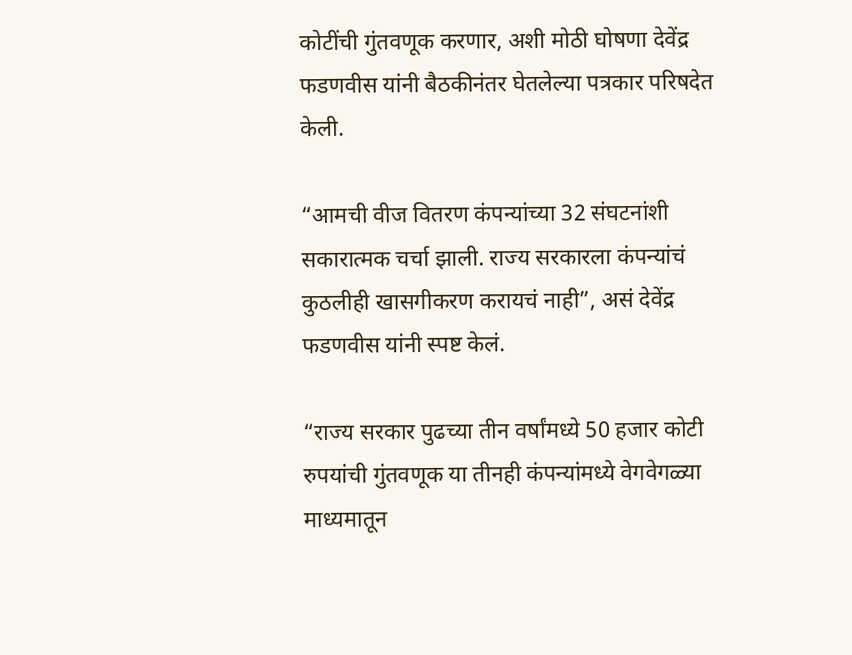कोटींची गुंतवणूक करणार, अशी मोठी घोषणा देवेंद्र फडणवीस यांनी बैठकीनंतर घेतलेल्या पत्रकार परिषदेत केली.

“आमची वीज वितरण कंपन्यांच्या 32 संघटनांशी सकारात्मक चर्चा झाली. राज्य सरकारला कंपन्यांचं कुठलीही खासगीकरण करायचं नाही”, असं देवेंद्र फडणवीस यांनी स्पष्ट केलं.

“राज्य सरकार पुढच्या तीन वर्षांमध्ये 50 हजार कोटी रुपयांची गुंतवणूक या तीनही कंपन्यांमध्ये वेगवेगळ्या माध्यमातून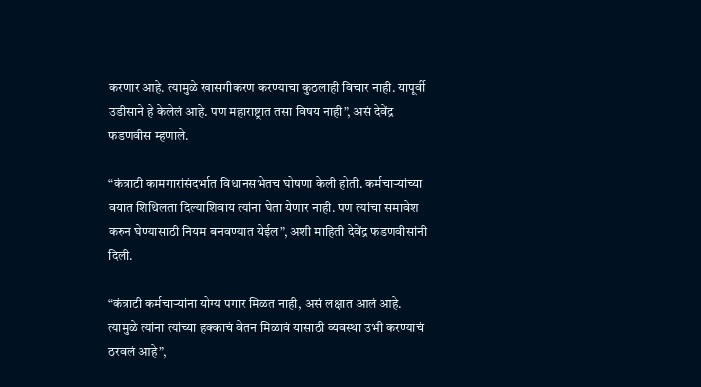करणार आहे. त्यामुळे खासगीकरण करण्याचा कुठलाही विचार नाही. यापूर्वी उडीसाने हे केलेलं आहे. पण महाराष्ट्रात तसा विषय नाही”, असं देवेंद्र फडणवीस म्हणाले.

“कंत्राटी कामगारांसंदर्भात विधानसभेतच घोषणा केली होती. कर्मचाऱ्यांच्या वयात शिथिलता दिल्याशिवाय त्यांना घेता येणार नाही. पण त्यांचा समावेश करुन घेण्यासाठी नियम बनवण्यात येईल”, अशी माहिती देवेंद्र फडणवीसांनी दिली.

“कंत्राटी कर्मचाऱ्यांना योग्य पगार मिळत नाही, असं लक्षात आलं आहे. त्यामुळे त्यांना त्यांच्या हक्काचं वेतन मिळावं यासाठी व्यवस्था उभी करण्याचं ठरवलं आहे”,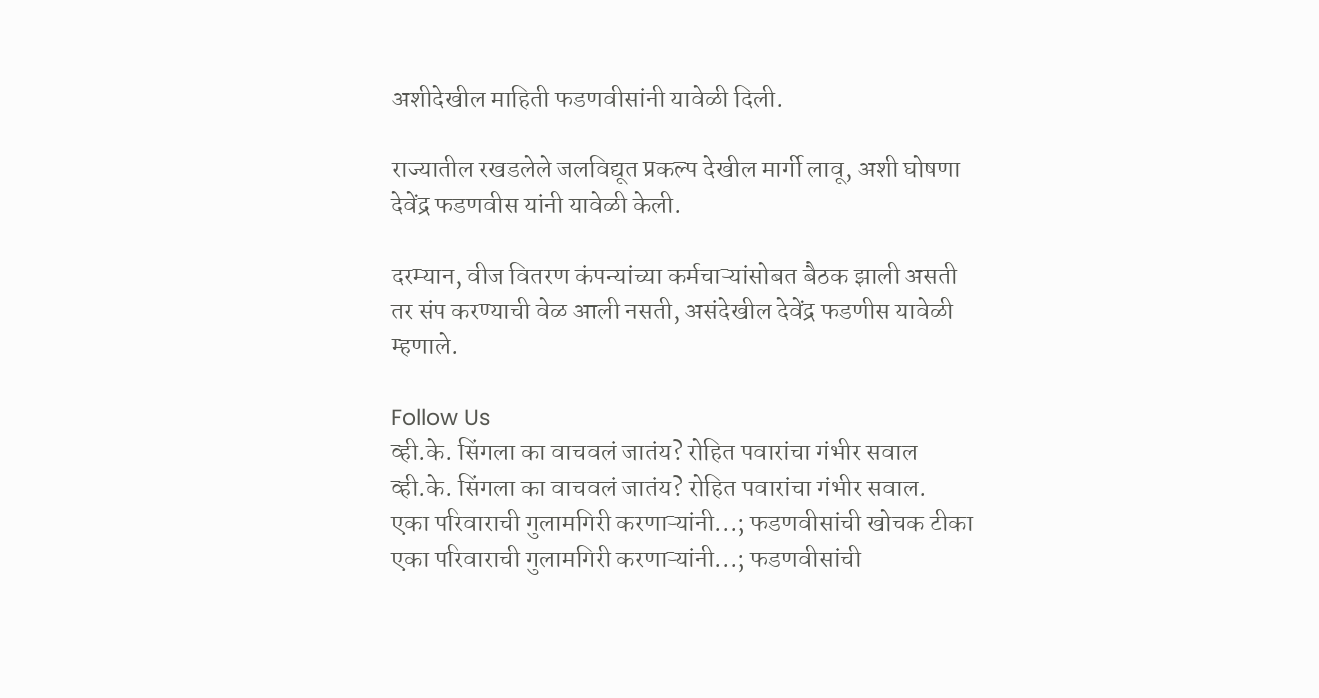अशीदेखील माहिती फडणवीसांनी यावेळी दिली.

राज्यातील रखडलेले जलविद्यूत प्रकल्प देखील मार्गी लावू, अशी घोषणा देवेंद्र फडणवीस यांनी यावेळी केली.

दरम्यान, वीज वितरण कंपन्यांच्या कर्मचाऱ्यांसोबत बैठक झाली असती तर संप करण्याची वेळ आली नसती, असंदेखील देवेंद्र फडणीस यावेळी म्हणाले.

Follow Us
व्ही.के. सिंगला का वाचवलं जातंय? रोहित पवारांचा गंभीर सवाल
व्ही.के. सिंगला का वाचवलं जातंय? रोहित पवारांचा गंभीर सवाल.
एका परिवाराची गुलामगिरी करणाऱ्यांनी...; फडणवीसांची खोचक टीका
एका परिवाराची गुलामगिरी करणाऱ्यांनी...; फडणवीसांची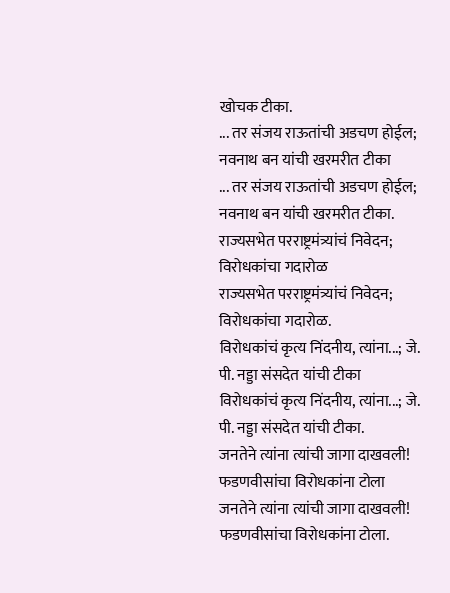खोचक टीका.
... तर संजय राऊतांची अडचण होईल; नवनाथ बन यांची खरमरीत टीका
... तर संजय राऊतांची अडचण होईल; नवनाथ बन यांची खरमरीत टीका.
राज्यसभेत परराष्ट्रमंत्र्यांचं निवेदन; विरोधकांचा गदारोळ
राज्यसभेत परराष्ट्रमंत्र्यांचं निवेदन; विरोधकांचा गदारोळ.
विरोधकांचं कृत्य निंदनीय, त्यांना...; जे. पी. नड्डा संसदेत यांची टीका
विरोधकांचं कृत्य निंदनीय, त्यांना...; जे. पी. नड्डा संसदेत यांची टीका.
जनतेने त्यांना त्यांची जागा दाखवली! फडणवीसांचा विरोधकांना टोला
जनतेने त्यांना त्यांची जागा दाखवली! फडणवीसांचा विरोधकांना टोला.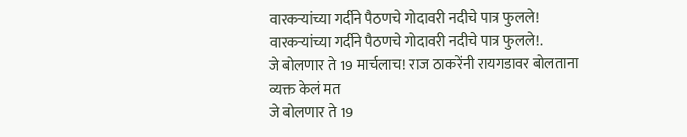वारकऱ्यांच्या गर्दीने पैठणचे गोदावरी नदीचे पात्र फुलले!
वारकऱ्यांच्या गर्दीने पैठणचे गोदावरी नदीचे पात्र फुलले!.
जे बोलणार ते 19 मार्चलाच! राज ठाकरेंनी रायगडावर बोलताना व्यक्त केलं मत
जे बोलणार ते 19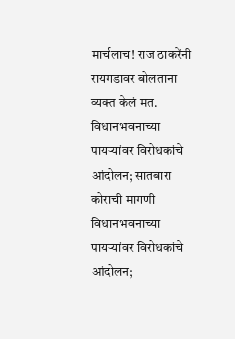मार्चलाच! राज ठाकरेंनी रायगडावर बोलताना व्यक्त केलं मत.
विधानभवनाच्या पायऱ्यांवर विरोधकांचे आंदोलन; सातबारा कोराची मागणी
विधानभवनाच्या पायऱ्यांवर विरोधकांचे आंदोलन;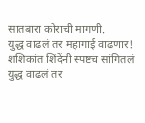सातबारा कोराची मागणी.
युद्ध वाढलं तर महागाई वाढणार! शशिकांत शिंदेंनी स्पष्टच सांगितलं
युद्ध वाढलं तर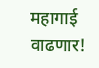महागाई वाढणार!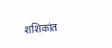शशिकांत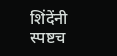शिंदेंनी स्पष्टच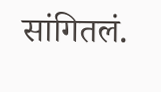सांगितलं.